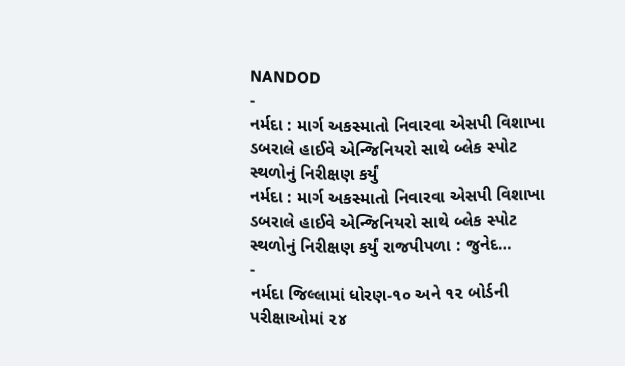NANDOD
-
નર્મદા : માર્ગ અકસ્માતો નિવારવા એસપી વિશાખા ડબરાલે હાઈવે એન્જિનિયરો સાથે બ્લેક સ્પોટ સ્થળોનું નિરીક્ષણ કર્યું
નર્મદા : માર્ગ અકસ્માતો નિવારવા એસપી વિશાખા ડબરાલે હાઈવે એન્જિનિયરો સાથે બ્લેક સ્પોટ સ્થળોનું નિરીક્ષણ કર્યું રાજપીપળા : જુનેદ…
-
નર્મદા જિલ્લામાં ધોરણ-૧૦ અને ૧૨ બોર્ડની પરીક્ષાઓમાં ૨૪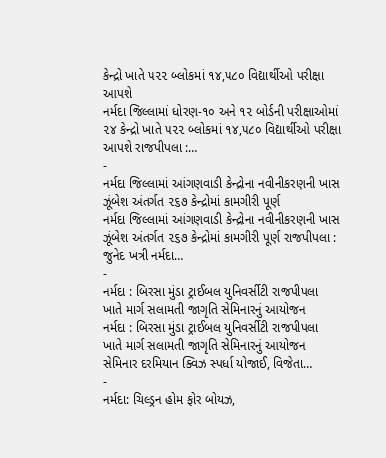કેન્દ્રો ખાતે ૫૨૨ બ્લોકમાં ૧૪,૫૮૦ વિદ્યાર્થીઓ પરીક્ષા આપશે
નર્મદા જિલ્લામાં ધોરણ-૧૦ અને ૧૨ બોર્ડની પરીક્ષાઓમાં ૨૪ કેન્દ્રો ખાતે ૫૨૨ બ્લોકમાં ૧૪,૫૮૦ વિદ્યાર્થીઓ પરીક્ષા આપશે રાજપીપલા :…
-
નર્મદા જિલ્લામાં આંગણવાડી કેન્દ્રોના નવીનીકરણની ખાસ ઝૂંબેશ અંતર્ગત ૨૬૭ કેન્દ્રોમાં કામગીરી પૂર્ણ
નર્મદા જિલ્લામાં આંગણવાડી કેન્દ્રોના નવીનીકરણની ખાસ ઝૂંબેશ અંતર્ગત ૨૬૭ કેન્દ્રોમાં કામગીરી પૂર્ણ રાજપીપલા : જુનેદ ખત્રી નર્મદા…
-
નર્મદા : બિરસા મુંડા ટ્રાઈબલ યુનિવર્સીટી રાજપીપલા ખાતે માર્ગ સલામતી જાગૃતિ સેમિનારનું આયોજન
નર્મદા : બિરસા મુંડા ટ્રાઈબલ યુનિવર્સીટી રાજપીપલા ખાતે માર્ગ સલામતી જાગૃતિ સેમિનારનું આયોજન સેમિનાર દરમિયાન ક્વિઝ સ્પર્ધા યોજાઈ, વિજેતા…
-
નર્મદા: ચિલ્ડ્રન હોમ ફોર બોયઝ,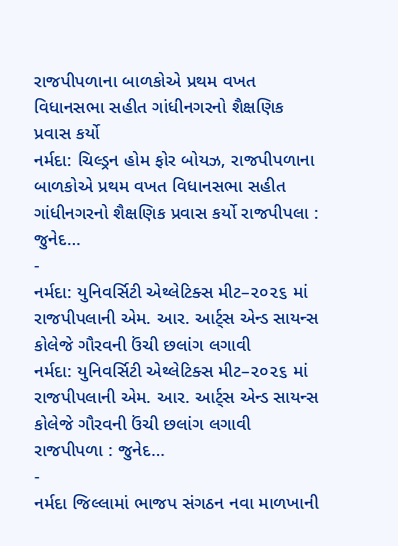રાજપીપળાના બાળકોએ પ્રથમ વખત વિધાનસભા સહીત ગાંધીનગરનો શૈક્ષણિક પ્રવાસ કર્યો
નર્મદા: ચિલ્ડ્રન હોમ ફોર બોયઝ, રાજપીપળાના બાળકોએ પ્રથમ વખત વિધાનસભા સહીત ગાંધીનગરનો શૈક્ષણિક પ્રવાસ કર્યો રાજપીપલા : જુનેદ…
-
નર્મદા: યુનિવર્સિટી એથ્લેટિક્સ મીટ–૨૦૨૬ માં રાજપીપલાની એમ. આર. આર્ટ્સ એન્ડ સાયન્સ કોલેજે ગૌરવની ઉંચી છલાંગ લગાવી
નર્મદા: યુનિવર્સિટી એથ્લેટિક્સ મીટ–૨૦૨૬ માં રાજપીપલાની એમ. આર. આર્ટ્સ એન્ડ સાયન્સ કોલેજે ગૌરવની ઉંચી છલાંગ લગાવી રાજપીપળા : જુનેદ…
-
નર્મદા જિલ્લામાં ભાજપ સંગઠન નવા માળખાની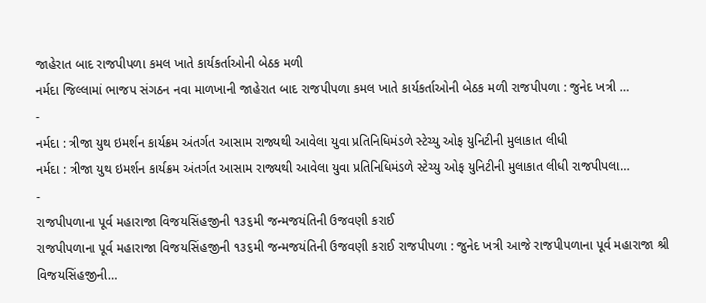જાહેરાત બાદ રાજપીપળા કમલ ખાતે કાર્યકર્તાઓની બેઠક મળી
નર્મદા જિલ્લામાં ભાજપ સંગઠન નવા માળખાની જાહેરાત બાદ રાજપીપળા કમલ ખાતે કાર્યકર્તાઓની બેઠક મળી રાજપીપળા : જુનેદ ખત્રી …
-
નર્મદા : ત્રીજા યુથ ઇમર્શન કાર્યક્રમ અંતર્ગત આસામ રાજ્યથી આવેલા યુવા પ્રતિનિધિમંડળે સ્ટેચ્યુ ઓફ યુનિટીની મુલાકાત લીધી
નર્મદા : ત્રીજા યુથ ઇમર્શન કાર્યક્રમ અંતર્ગત આસામ રાજ્યથી આવેલા યુવા પ્રતિનિધિમંડળે સ્ટેચ્યુ ઓફ યુનિટીની મુલાકાત લીધી રાજપીપલા…
-
રાજપીપળાના પૂર્વ મહારાજા વિજયસિંહજીની ૧૩૬મી જન્મજયંતિની ઉજવણી કરાઈ
રાજપીપળાના પૂર્વ મહારાજા વિજયસિંહજીની ૧૩૬મી જન્મજયંતિની ઉજવણી કરાઈ રાજપીપળા : જુનેદ ખત્રી આજે રાજપીપળાના પૂર્વ મહારાજા શ્રી વિજયસિંહજીની…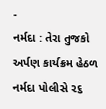-
નર્મદા : તેરા તુજકો અર્પણ કાર્યક્રમ હેઠળ નર્મદા પોલીસે ૨૬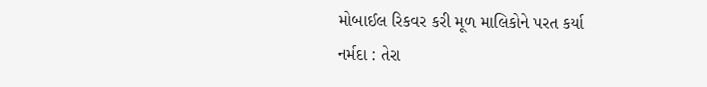મોબાઈલ રિકવર કરી મૂળ માલિકોને પરત કર્યા
નર્મદા : તેરા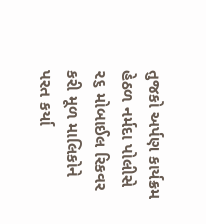તુજકો અર્પણ કાર્યક્રમ હેઠળ નર્મદા પોલીસે ૨૬ મોબાઈલ રિકવર કરી મૂળ માલિકોને પરત કર્યા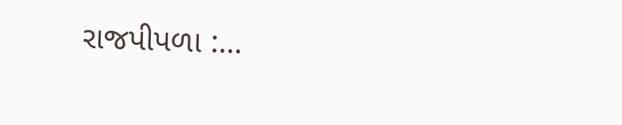રાજપીપળા :…